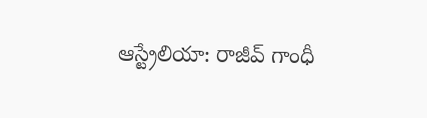ఆస్ట్రేలియా: రాజీవ్ గాంధీ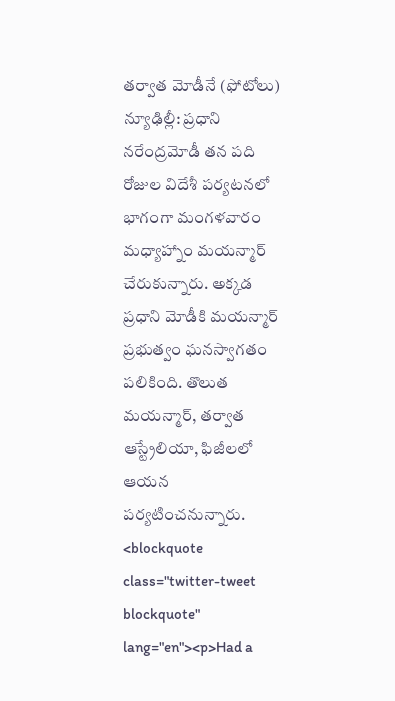తర్వాత మోడీనే (ఫోటోలు)
న్యూఢిల్లీ: ప్రధాని నరేంద్రమోడీ తన పది రోజుల విదేశీ పర్యటనలో భాగంగా మంగళవారం మధ్యాహ్నాం మయన్మార్ చేరుకున్నారు. అక్కడ ప్రధాని మోడీకి మయన్మార్ ప్రభుత్వం ఘనస్వాగతం పలికింది. తొలుత మయన్మార్, తర్వాత ఆస్ట్రేలియా, ఫిజీలలో ఆయన పర్యటించనున్నారు.
<blockquote class="twitter-tweet blockquote" lang="en"><p>Had a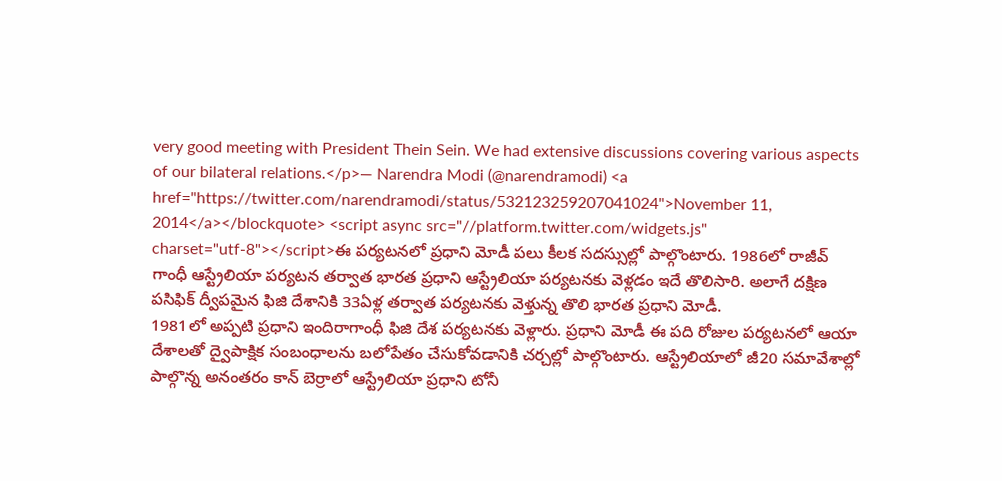very good meeting with President Thein Sein. We had extensive discussions covering various aspects of our bilateral relations.</p>— Narendra Modi (@narendramodi) <a href="https://twitter.com/narendramodi/status/532123259207041024">November 11, 2014</a></blockquote> <script async src="//platform.twitter.com/widgets.js" charset="utf-8"></script>ఈ పర్యటనలో ప్రధాని మోడీ పలు కీలక సదస్సుల్లో పాల్గొంటారు. 1986లో రాజీవ్ గాంధీ ఆస్ట్రేలియా పర్యటన తర్వాత భారత ప్రధాని ఆస్ట్రేలియా పర్యటనకు వెళ్లడం ఇదే తొలిసారి. అలాగే దక్షిణ పసిఫిక్ ద్వీపమైన ఫిజి దేశానికి 33ఏళ్ల తర్వాత పర్యటనకు వెళ్తున్న తొలి భారత ప్రధాని మోడీ.
1981లో అప్పటి ప్రధాని ఇందిరాగాంధీ ఫిజి దేశ పర్యటనకు వెళ్లారు. ప్రధాని మోడీ ఈ పది రోజుల పర్యటనలో ఆయా దేశాలతో ద్వైపాక్షిక సంబంధాలను బలోపేతం చేసుకోవడానికి చర్చల్లో పాల్గొంటారు. ఆస్ట్రేలియాలో జీ20 సమావేశాల్లో పాల్గొన్న అనంతరం కాన్ బెర్రాలో ఆస్ట్రేలియా ప్రధాని టోనీ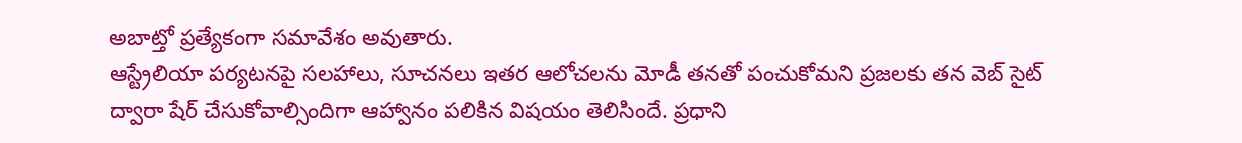అబాట్తో ప్రత్యేకంగా సమావేశం అవుతారు.
ఆస్ట్రేలియా పర్యటనపై సలహాలు, సూచనలు ఇతర ఆలోచలను మోడీ తనతో పంచుకోమని ప్రజలకు తన వెబ్ సైట్ ద్వారా షేర్ చేసుకోవాల్సిందిగా ఆహ్వానం పలికిన విషయం తెలిసిందే. ప్రధాని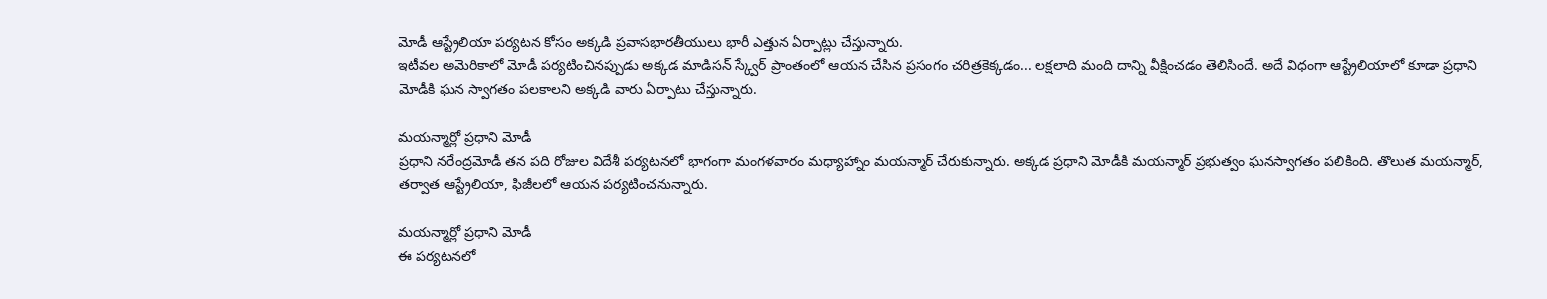మోడీ ఆస్ట్రేలియా పర్యటన కోసం అక్కడి ప్రవాసభారతీయులు భారీ ఎత్తున ఏర్పాట్లు చేస్తున్నారు.
ఇటీవల అమెరికాలో మోడీ పర్యటించినప్పుడు అక్కడ మాడిసన్ స్క్వేర్ ప్రాంతంలో ఆయన చేసిన ప్రసంగం చరిత్రకెక్కడం... లక్షలాది మంది దాన్ని వీక్షించడం తెలిసిందే. అదే విధంగా ఆస్ట్రేలియాలో కూడా ప్రధాని మోడీకి ఘన స్వాగతం పలకాలని అక్కడి వారు ఏర్పాటు చేస్తున్నారు.

మయన్మార్లో ప్రధాని మోడీ
ప్రధాని నరేంద్రమోడీ తన పది రోజుల విదేశీ పర్యటనలో భాగంగా మంగళవారం మధ్యాహ్నాం మయన్మార్ చేరుకున్నారు. అక్కడ ప్రధాని మోడీకి మయన్మార్ ప్రభుత్వం ఘనస్వాగతం పలికింది. తొలుత మయన్మార్, తర్వాత ఆస్ట్రేలియా, ఫిజీలలో ఆయన పర్యటించనున్నారు.

మయన్మార్లో ప్రధాని మోడీ
ఈ పర్యటనలో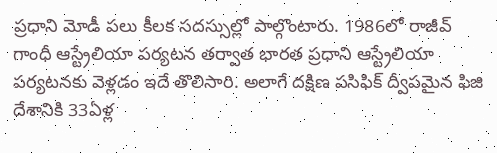ప్రధాని మోడీ పలు కీలక సదస్సుల్లో పాల్గొంటారు. 1986లో రాజీవ్ గాంధీ ఆస్ట్రేలియా పర్యటన తర్వాత భారత ప్రధాని ఆస్ట్రేలియా పర్యటనకు వెళ్లడం ఇదే తొలిసారి. అలాగే దక్షిణ పసిఫిక్ ద్వీపమైన ఫిజి దేశానికి 33ఏళ్ల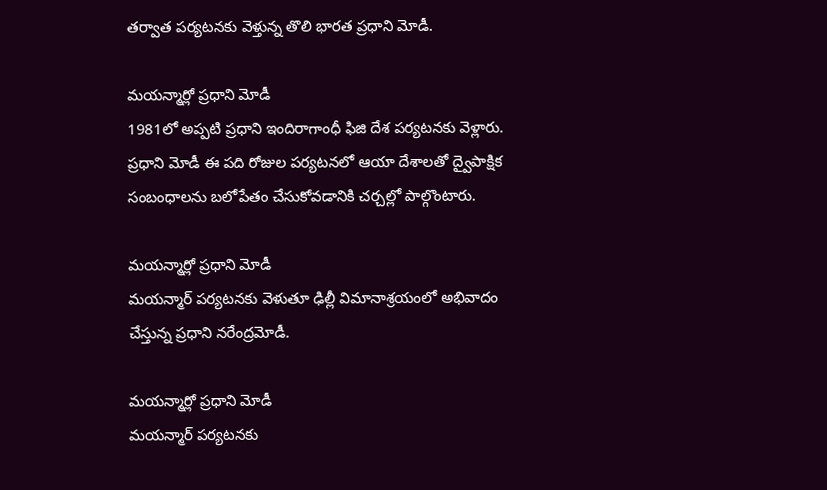తర్వాత పర్యటనకు వెళ్తున్న తొలి భారత ప్రధాని మోడీ.

మయన్మార్లో ప్రధాని మోడీ
1981లో అప్పటి ప్రధాని ఇందిరాగాంధీ ఫిజి దేశ పర్యటనకు వెళ్లారు. ప్రధాని మోడీ ఈ పది రోజుల పర్యటనలో ఆయా దేశాలతో ద్వైపాక్షిక సంబంధాలను బలోపేతం చేసుకోవడానికి చర్చల్లో పాల్గొంటారు.

మయన్మార్లో ప్రధాని మోడీ
మయన్మార్ పర్యటనకు వెళుతూ ఢిల్లీ విమానాశ్రయంలో అభివాదం చేస్తున్న ప్రధాని నరేంద్రమోడీ.

మయన్మార్లో ప్రధాని మోడీ
మయన్మార్ పర్యటనకు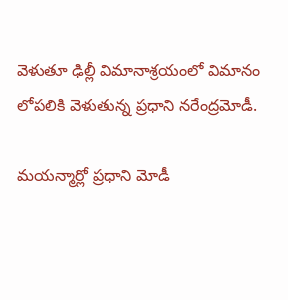వెళుతూ ఢిల్లీ విమానాశ్రయంలో విమానం లోపలికి వెళుతున్న ప్రధాని నరేంద్రమోడీ.

మయన్మార్లో ప్రధాని మోడీ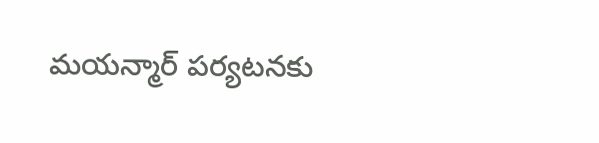మయన్మార్ పర్యటనకు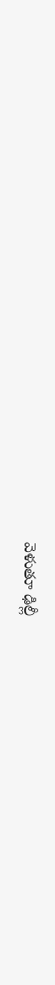వెళుతూ ఢిల్లీ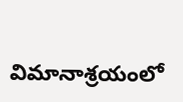విమానాశ్రయంలో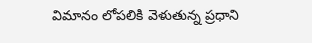విమానం లోపలికి వెళుతున్న ప్రధాని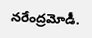నరేంద్రమోడీ.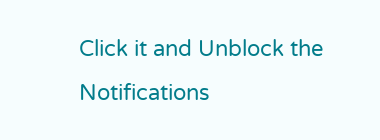Click it and Unblock the Notifications